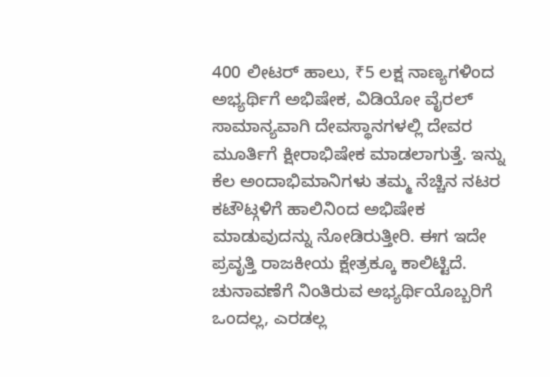400 ಲೀಟರ್ ಹಾಲು, ₹5 ಲಕ್ಷ ನಾಣ್ಯಗಳಿಂದ ಅಭ್ಯರ್ಥಿಗೆ ಅಭಿಷೇಕ, ವಿಡಿಯೋ ವೈರಲ್
ಸಾಮಾನ್ಯವಾಗಿ ದೇವಸ್ಥಾನಗಳಲ್ಲಿ ದೇವರ ಮೂರ್ತಿಗೆ ಕ್ಷೀರಾಭಿಷೇಕ ಮಾಡಲಾಗುತ್ತೆ. ಇನ್ನು ಕೆಲ ಅಂದಾಭಿಮಾನಿಗಳು ತಮ್ಮ ನೆಚ್ಚಿನ ನಟರ ಕಟೌಟ್ಗಳಿಗೆ ಹಾಲಿನಿಂದ ಅಭಿಷೇಕ ಮಾಡುವುದನ್ನು ನೋಡಿರುತ್ತೀರಿ. ಈಗ ಇದೇ ಪ್ರವೃತ್ತಿ ರಾಜಕೀಯ ಕ್ಷೇತ್ರಕ್ಕೂ ಕಾಲಿಟ್ಟಿದೆ. ಚುನಾವಣೆಗೆ ನಿಂತಿರುವ ಅಭ್ಯರ್ಥಿಯೊಬ್ಬರಿಗೆ ಒಂದಲ್ಲ, ಎರಡಲ್ಲ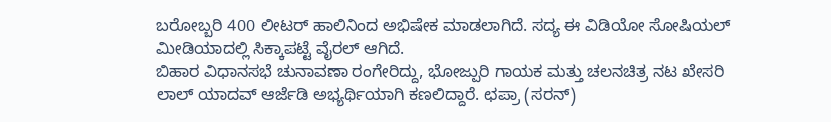ಬರೋಬ್ಬರಿ 400 ಲೀಟರ್ ಹಾಲಿನಿಂದ ಅಭಿಷೇಕ ಮಾಡಲಾಗಿದೆ. ಸದ್ಯ ಈ ವಿಡಿಯೋ ಸೋಷಿಯಲ್ ಮೀಡಿಯಾದಲ್ಲಿ ಸಿಕ್ಕಾಪಟ್ಟೆ ವೈರಲ್ ಆಗಿದೆ.
ಬಿಹಾರ ವಿಧಾನಸಭೆ ಚುನಾವಣಾ ರಂಗೇರಿದ್ದು, ಭೋಜ್ಪುರಿ ಗಾಯಕ ಮತ್ತು ಚಲನಚಿತ್ರ ನಟ ಖೇಸರಿ ಲಾಲ್ ಯಾದವ್ ಆರ್ಜೆಡಿ ಅಭ್ಯರ್ಥಿಯಾಗಿ ಕಣಲಿದ್ದಾರೆ. ಛಪ್ರಾ (ಸರನ್)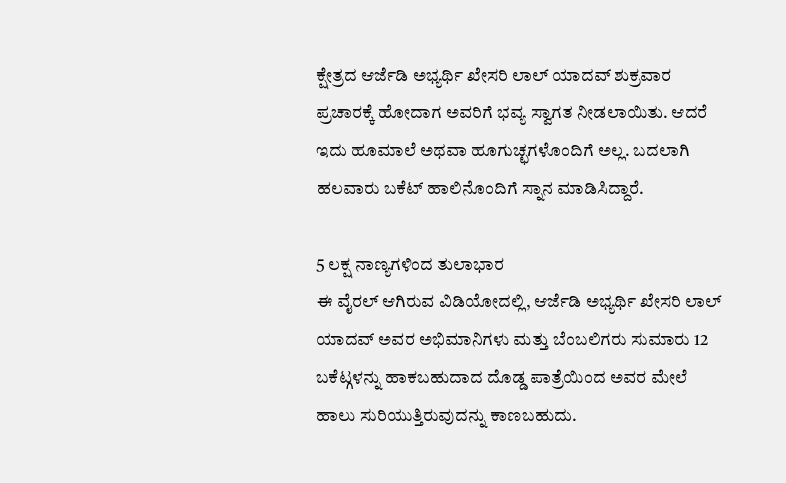ಕ್ಷೇತ್ರದ ಆರ್ಜೆಡಿ ಅಭ್ಯರ್ಥಿ ಖೇಸರಿ ಲಾಲ್ ಯಾದವ್ ಶುಕ್ರವಾರ ಪ್ರಚಾರಕ್ಕೆ ಹೋದಾಗ ಅವರಿಗೆ ಭವ್ಯ ಸ್ವಾಗತ ನೀಡಲಾಯಿತು. ಆದರೆ ಇದು ಹೂಮಾಲೆ ಅಥವಾ ಹೂಗುಚ್ಛಗಳೊಂದಿಗೆ ಅಲ್ಲ. ಬದಲಾಗಿ ಹಲವಾರು ಬಕೆಟ್ ಹಾಲಿನೊಂದಿಗೆ ಸ್ನಾನ ಮಾಡಿಸಿದ್ದಾರೆ.

5 ಲಕ್ಷ ನಾಣ್ಯಗಳಿಂದ ತುಲಾಭಾರ
ಈ ವೈರಲ್ ಆಗಿರುವ ವಿಡಿಯೋದಲ್ಲಿ, ಆರ್ಜೆಡಿ ಅಭ್ಯರ್ಥಿ ಖೇಸರಿ ಲಾಲ್ ಯಾದವ್ ಅವರ ಅಭಿಮಾನಿಗಳು ಮತ್ತು ಬೆಂಬಲಿಗರು ಸುಮಾರು 12 ಬಕೆಟ್ಗಳನ್ನು ಹಾಕಬಹುದಾದ ದೊಡ್ಡ ಪಾತ್ರೆಯಿಂದ ಅವರ ಮೇಲೆ ಹಾಲು ಸುರಿಯುತ್ತಿರುವುದನ್ನು ಕಾಣಬಹುದು.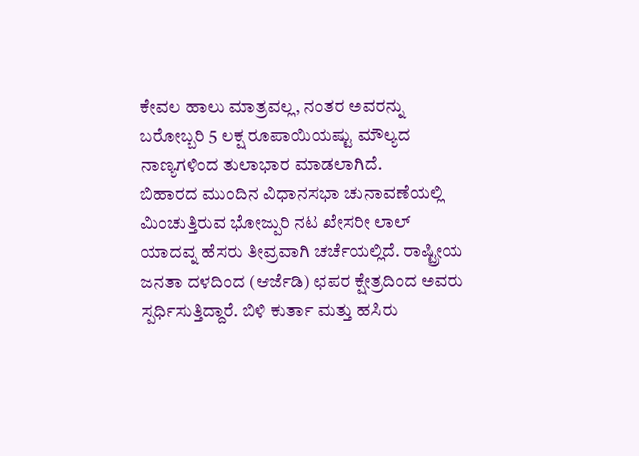ಕೇವಲ ಹಾಲು ಮಾತ್ರವಲ್ಲ, ನಂತರ ಅವರನ್ನು ಬರೋಬ್ಬರಿ 5 ಲಕ್ಷ ರೂಪಾಯಿಯಷ್ಟು ಮೌಲ್ಯದ ನಾಣ್ಯಗಳಿಂದ ತುಲಾಭಾರ ಮಾಡಲಾಗಿದೆ.
ಬಿಹಾರದ ಮುಂದಿನ ವಿಧಾನಸಭಾ ಚುನಾವಣೆಯಲ್ಲಿ ಮಿಂಚುತ್ತಿರುವ ಭೋಜ್ಪುರಿ ನಟ ಖೇಸರೀ ಲಾಲ್ ಯಾದವ್ನ ಹೆಸರು ತೀವ್ರವಾಗಿ ಚರ್ಚೆಯಲ್ಲಿದೆ. ರಾಷ್ಟ್ರೀಯ ಜನತಾ ದಳದಿಂದ (ಆರ್ಜೆಡಿ) ಛಪರ ಕ್ಷೇತ್ರದಿಂದ ಅವರು ಸ್ಪರ್ಧಿಸುತ್ತಿದ್ದಾರೆ. ಬಿಳಿ ಕುರ್ತಾ ಮತ್ತು ಹಸಿರು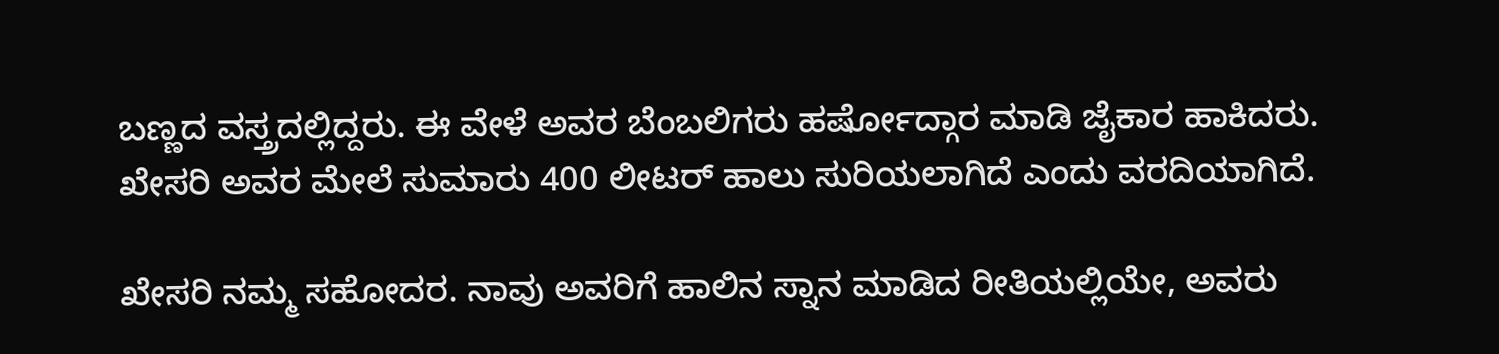ಬಣ್ಣದ ವಸ್ತ್ರದಲ್ಲಿದ್ದರು. ಈ ವೇಳೆ ಅವರ ಬೆಂಬಲಿಗರು ಹರ್ಷೋದ್ಗಾರ ಮಾಡಿ ಜೈಕಾರ ಹಾಕಿದರು. ಖೇಸರಿ ಅವರ ಮೇಲೆ ಸುಮಾರು 400 ಲೀಟರ್ ಹಾಲು ಸುರಿಯಲಾಗಿದೆ ಎಂದು ವರದಿಯಾಗಿದೆ.

ಖೇಸರಿ ನಮ್ಮ ಸಹೋದರ. ನಾವು ಅವರಿಗೆ ಹಾಲಿನ ಸ್ನಾನ ಮಾಡಿದ ರೀತಿಯಲ್ಲಿಯೇ, ಅವರು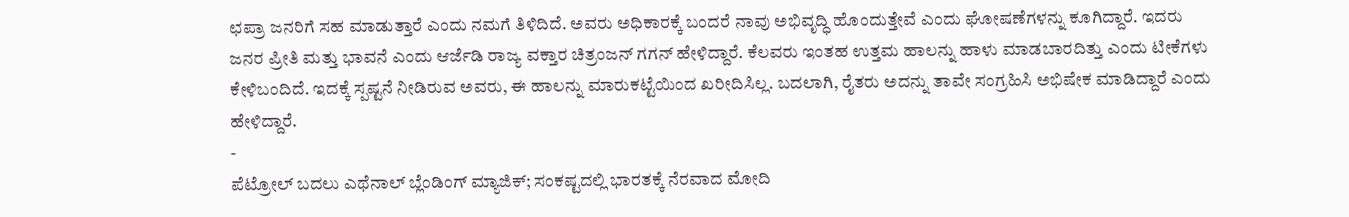ಛಪ್ರಾ ಜನರಿಗೆ ಸಹ ಮಾಡುತ್ತಾರೆ ಎಂದು ನಮಗೆ ತಿಳಿದಿದೆ. ಅವರು ಅಧಿಕಾರಕ್ಕೆ ಬಂದರೆ ನಾವು ಅಭಿವೃದ್ಧಿ ಹೊಂದುತ್ತೇವೆ ಎಂದು ಘೋಷಣೆಗಳನ್ನು ಕೂಗಿದ್ದಾರೆ. ಇದರು ಜನರ ಪ್ರೀತಿ ಮತ್ತು ಭಾವನೆ ಎಂದು ಆರ್ಜೆಡಿ ರಾಜ್ಯ ವಕ್ತಾರ ಚಿತ್ರಂಜನ್ ಗಗನ್ ಹೇಳಿದ್ದಾರೆ. ಕೆಲವರು ಇಂತಹ ಉತ್ತಮ ಹಾಲನ್ನು ಹಾಳು ಮಾಡಬಾರದಿತ್ತು ಎಂದು ಟೀಕೆಗಳು ಕೇಳಿಬಂದಿದೆ. ಇದಕ್ಕೆ ಸ್ಪಷ್ಟನೆ ನೀಡಿರುವ ಅವರು, ಈ ಹಾಲನ್ನು ಮಾರುಕಟ್ಟೆಯಿಂದ ಖರೀದಿಸಿಲ್ಲ. ಬದಲಾಗಿ, ರೈತರು ಅದನ್ನು ತಾವೇ ಸಂಗ್ರಹಿಸಿ ಅಭಿಷೇಕ ಮಾಡಿದ್ದಾರೆ ಎಂದು ಹೇಳಿದ್ದಾರೆ.
-
ಪೆಟ್ರೋಲ್ ಬದಲು ಎಥೆನಾಲ್ ಬ್ಲೆಂಡಿಂಗ್ ಮ್ಯಾಜಿಕ್; ಸಂಕಷ್ಟದಲ್ಲಿ ಭಾರತಕ್ಕೆ ನೆರವಾದ ಮೋದಿ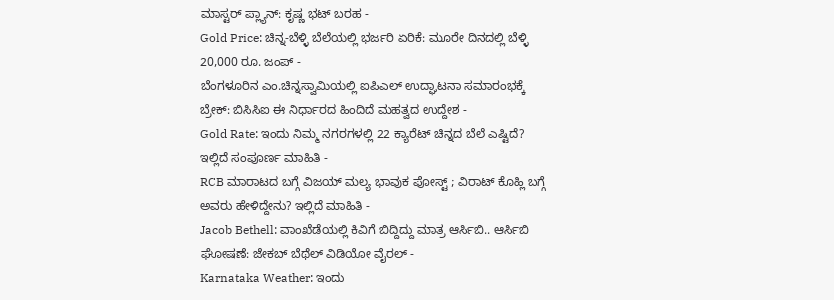ಮಾಸ್ಟರ್ ಪ್ಲ್ಯಾನ್: ಕೃಷ್ಣ ಭಟ್ ಬರಹ -
Gold Price: ಚಿನ್ನ-ಬೆಳ್ಳಿ ಬೆಲೆಯಲ್ಲಿ ಭರ್ಜರಿ ಏರಿಕೆ: ಮೂರೇ ದಿನದಲ್ಲಿ ಬೆಳ್ಳಿ 20,000 ರೂ. ಜಂಪ್ -
ಬೆಂಗಳೂರಿನ ಎಂ.ಚಿನ್ನಸ್ವಾಮಿಯಲ್ಲಿ ಐಪಿಎಲ್ ಉದ್ಘಾಟನಾ ಸಮಾರಂಭಕ್ಕೆ ಬ್ರೇಕ್: ಬಿಸಿಸಿಐ ಈ ನಿರ್ಧಾರದ ಹಿಂದಿದೆ ಮಹತ್ವದ ಉದ್ದೇಶ -
Gold Rate: ಇಂದು ನಿಮ್ಮ ನಗರಗಳಲ್ಲಿ 22 ಕ್ಯಾರೆಟ್ ಚಿನ್ನದ ಬೆಲೆ ಎಷ್ಟಿದೆ? ಇಲ್ಲಿದೆ ಸಂಪೂರ್ಣ ಮಾಹಿತಿ -
RCB ಮಾರಾಟದ ಬಗ್ಗೆ ವಿಜಯ್ ಮಲ್ಯ ಭಾವುಕ ಪೋಸ್ಟ್ ; ವಿರಾಟ್ ಕೊಹ್ಲಿ ಬಗ್ಗೆ ಅವರು ಹೇಳಿದ್ದೇನು? ಇಲ್ಲಿದೆ ಮಾಹಿತಿ -
Jacob Bethell: ವಾಂಖೆಡೆಯಲ್ಲಿ ಕಿವಿಗೆ ಬಿದ್ದಿದ್ದು ಮಾತ್ರ ಆರ್ಸಿಬಿ.. ಆರ್ಸಿಬಿ ಘೋಷಣೆ: ಜೇಕಬ್ ಬೆಥೆಲ್ ವಿಡಿಯೋ ವೈರಲ್ -
Karnataka Weather: ಇಂದು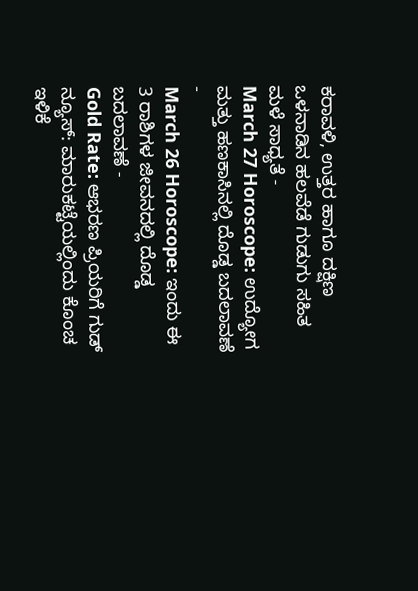ಕರಾವಳಿ, ಉತ್ತರ ಹಾಗೂ ದಕ್ಷಿಣ ಒಳನಾಡಿನ ಹಲವೆಡೆ ಗುಡುಗು ಸಹಿತ ಮಳೆ ಸಾಧ್ಯತೆ -
March 27 Horoscope: ಉದ್ಯೋಗ ಮತ್ತು ಹಣಕಾಸಿನಲ್ಲಿ ದೊಡ್ಡ ಬದಲಾವಣೆ -
March 26 Horoscope: ಇಂದು ಈ 3 ರಾಶಿಗಳ ಜೀವನದಲ್ಲಿ ದೊಡ್ಡ ಬದಲಾವಣೆ -
Gold Rate: ಆಭರಣ ಪ್ರಿಯರಿಗೆ ಗುಡ್ ನ್ಯೂಸ್: ಮಾರುಕಟ್ಟೆಯಲ್ಲಿಂದು ಕೊಂಚ ಇಳಿಕೆ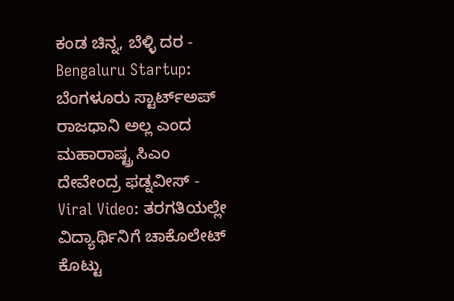ಕಂಡ ಚಿನ್ನ, ಬೆಳ್ಳಿ ದರ -
Bengaluru Startup: ಬೆಂಗಳೂರು ಸ್ಟಾರ್ಟ್ಅಪ್ ರಾಜಧಾನಿ ಅಲ್ಲ ಎಂದ ಮಹಾರಾಷ್ಟ್ರ ಸಿಎಂ ದೇವೇಂದ್ರ ಫಡ್ನವೀಸ್ -
Viral Video: ತರಗತಿಯಲ್ಲೇ ವಿದ್ಯಾರ್ಥಿನಿಗೆ ಚಾಕೊಲೇಟ್ ಕೊಟ್ಟು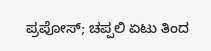ಪ್ರಪೋಸ್; ಚಪ್ಪಲಿ ಏಟು ತಿಂದ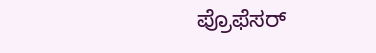ಪ್ರೊಫೆಸರ್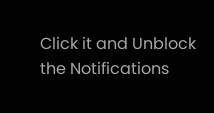Click it and Unblock the Notifications